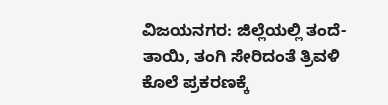ವಿಜಯನಗರ: ಜಿಲ್ಲೆಯಲ್ಲಿ ತಂದೆ-ತಾಯಿ, ತಂಗಿ ಸೇರಿದಂತೆ ತ್ರಿವಳಿ ಕೊಲೆ ಪ್ರಕರಣಕ್ಕೆ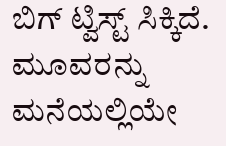ಬಿಗ್ ಟ್ವಿಸ್ಟ್ ಸಿಕ್ಕಿದೆ. ಮೂವರನ್ನು ಮನೆಯಲ್ಲಿಯೇ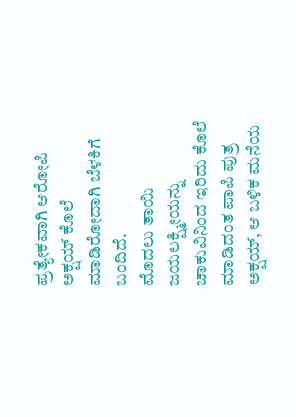ಪ್ರತ್ಯೇಕವಾಗಿ ಆರೋಪಿ ಅಕ್ಷಯ್ ಕೊಲೆ ಮಾಡಿರೋದಾಗಿ ಬೆಳಕಿಗೆ ಬಂದಿದೆ.
ಮೊದಲು ತಾಯಿ ಜಯಲಕ್ಷ್ಮೀಯನ್ನು ಚಾಕುವಿನಿಂದ ಇರಿದು ಕೊಲೆ ಮಾಡಿದಂತ ಪಾಪಿ ಪುತ್ರ ಅಕ್ಷಯ್, ಆ ಬಳಿಕ ಮನೆಯ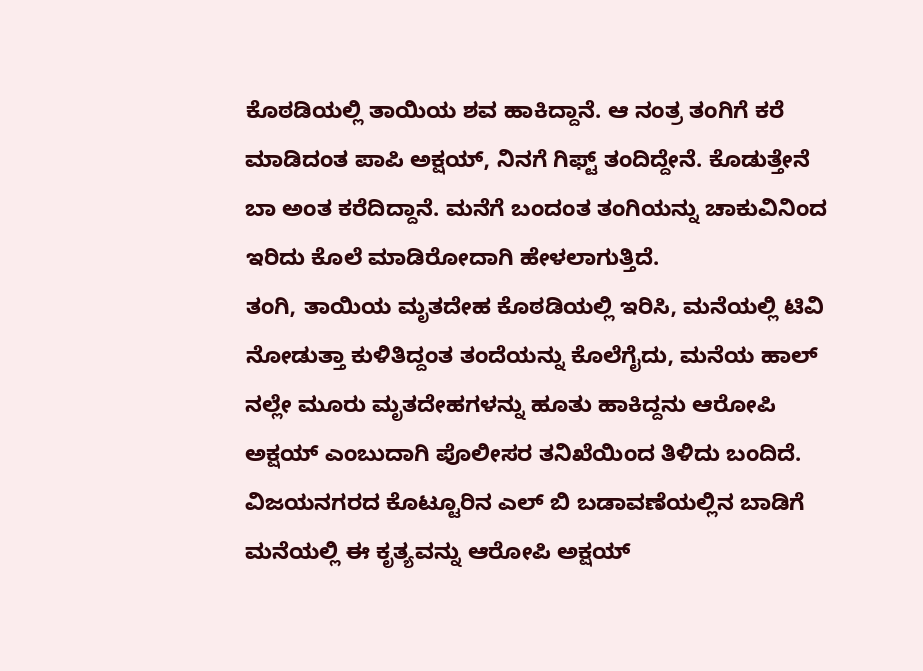ಕೊಠಡಿಯಲ್ಲಿ ತಾಯಿಯ ಶವ ಹಾಕಿದ್ದಾನೆ. ಆ ನಂತ್ರ ತಂಗಿಗೆ ಕರೆ ಮಾಡಿದಂತ ಪಾಪಿ ಅಕ್ಷಯ್, ನಿನಗೆ ಗಿಫ್ಟ್ ತಂದಿದ್ದೇನೆ. ಕೊಡುತ್ತೇನೆ ಬಾ ಅಂತ ಕರೆದಿದ್ದಾನೆ. ಮನೆಗೆ ಬಂದಂತ ತಂಗಿಯನ್ನು ಚಾಕುವಿನಿಂದ ಇರಿದು ಕೊಲೆ ಮಾಡಿರೋದಾಗಿ ಹೇಳಲಾಗುತ್ತಿದೆ.
ತಂಗಿ, ತಾಯಿಯ ಮೃತದೇಹ ಕೊಠಡಿಯಲ್ಲಿ ಇರಿಸಿ, ಮನೆಯಲ್ಲಿ ಟಿವಿ ನೋಡುತ್ತಾ ಕುಳಿತಿದ್ದಂತ ತಂದೆಯನ್ನು ಕೊಲೆಗೈದು, ಮನೆಯ ಹಾಲ್ ನಲ್ಲೇ ಮೂರು ಮೃತದೇಹಗಳನ್ನು ಹೂತು ಹಾಕಿದ್ದನು ಆರೋಪಿ ಅಕ್ಷಯ್ ಎಂಬುದಾಗಿ ಪೊಲೀಸರ ತನಿಖೆಯಿಂದ ತಿಳಿದು ಬಂದಿದೆ.
ವಿಜಯನಗರದ ಕೊಟ್ಟೂರಿನ ಎಲ್ ಬಿ ಬಡಾವಣೆಯಲ್ಲಿನ ಬಾಡಿಗೆ ಮನೆಯಲ್ಲಿ ಈ ಕೃತ್ಯವನ್ನು ಆರೋಪಿ ಅಕ್ಷಯ್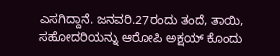ಎಸಗಿದ್ದಾನೆ. ಜನವರಿ.27ರಂದು ತಂದೆ, ತಾಯಿ, ಸಹೋದರಿಯನ್ನು ಆರೋಪಿ ಅಕ್ಷಯ್ ಕೊಂದು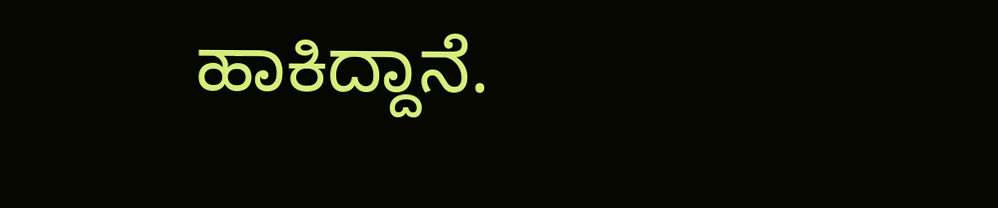ಹಾಕಿದ್ದಾನೆ.